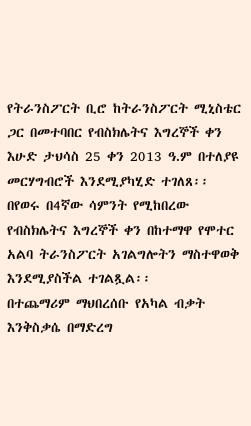የትራንስፖርት ቢሮ ከትራንስፖርት ሚኒስቴር ጋር በመተባበር የብስክሌትና እግረኞች ቀን እሁድ ታህሳስ 25 ቀን 2013 ዓ.ም በተለያዩ መርሃግብሮች እንደሚያካሂድ ተገለጸ፡፡
በየወሩ በ4ኛው ሳምንት የሚከበረው የብስክሌትና እግረኞች ቀን በከተማዋ የሞተር አልባ ትራንስፖርት አገልግሎትን ማስተዋወቅ እንደሚያስችል ተገልጿል፡፡
በተጨማሪም ማህበረሰቡ የአካል ብቃት እንቅስቃሴ በማድረግ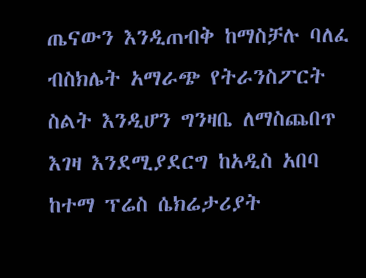ጤናውን እንዲጠብቅ ከማስቻሉ ባለፈ ብስክሌት አማራጭ የትራንስፖርት ስልት እንዲሆን ግንዛቤ ለማስጨበጥ እገዛ እንደሚያደርግ ከአዲስ አበባ ከተማ ፕሬስ ሴክሬታሪያት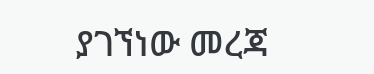ያገኘነው መረጃ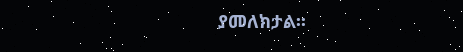ያመለክታል፡፡